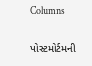Columns

પોસ્ટમોર્ટમની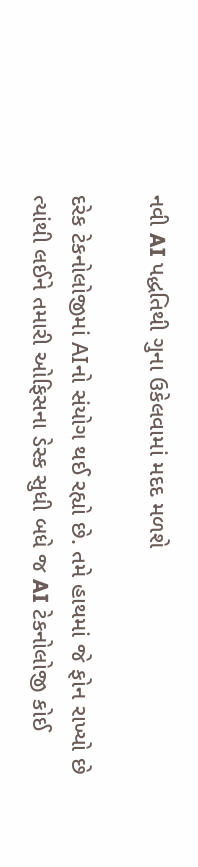નવી AI પદ્ધતિથી ગુના ઉકેલવામાં મદદ મળશે

દરેક ટેકનોલોજીમાં AIનો સંયોગ થઈ રહ્યો છે. તમે હાથમાં જે ફોન રાખ્યો છે ત્યાંથી લઈને તમારી ઓફિસના ડેસ્ક સુધી બધે જ AI ટેકનોલોજી કોઈ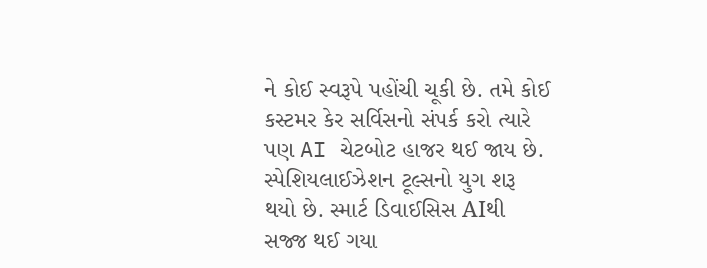ને કોઈ સ્વરૂપે પહોંચી ચૂકી છે. તમે કોઈ કસ્ટમર કેર સર્વિસનો સંપર્ક કરો ત્યારે પણ AI ચેટબોટ હાજર થઈ જાય છે. સ્પેશિયલાઈઝેશન ટૂલ્સનો યુગ શરૂ થયો છે. સ્માર્ટ ડિવાઈસિસ AIથી સજ્જ થઈ ગયા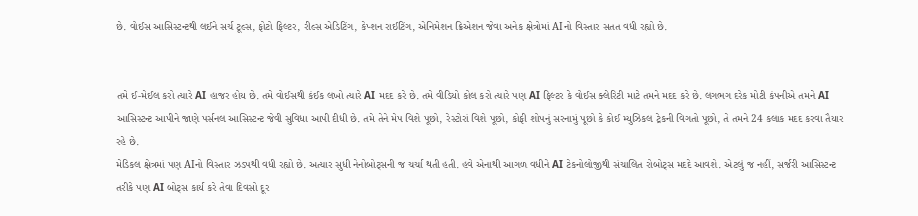છે. વોઈસ આસિસ્ટન્ટથી લઈને સર્ચ ટૂલ્સ, ફોટો ફિલ્ટર, રીલ્સ એડિટિંગ, કેપ્શન રાઈટિંગ, એનિમેશન ક્રિએશન જેવા અનેક ક્ષેત્રોમાં AIનો વિસ્તાર સતત વધી રહ્યો છે.


તમે ઈ-મેઈલ કરો ત્યારે AI હાજર હોય છે. તમે વોઈસથી કંઈક લખો ત્યારે AI મદદ કરે છે. તમે વીડિયો કોલ કરો ત્યારે પણ AI ફિલ્ટર કે વોઈસ ક્લેરિટી માટે તમને મદદ કરે છે. લગભગ દરેક મોટી કંપનીએ તમને AI આસિસ્ટન્ટ આપીને જાણે પર્સનલ આસિસ્ટન્ટ જેવી સુવિધા આપી દીધી છે. તમે તેને મેપ વિશે પૂછો, રેસ્ટોરાં વિશે પૂછો, કોફી શોપનું સરનામું પૂછો કે કોઈ મ્યુઝિકલ ટ્રેકની વિગતો પૂછો, તે તમને 24 કલાક મદદ કરવા તૈયાર રહે છે.
મેડિકલ ક્ષેત્રમાં પણ AIનો વિસ્તાર ઝડપથી વધી રહ્યો છે. અત્યાર સુધી નેનોબોટ્સની જ ચર્ચા થતી હતી. હવે એનાથી આગળ વધીને AI ટેકનોલોજીથી સંચાલિત રોબોટ્સ મદદે આવશે. એટલું જ નહીં, સર્જરી આસિસ્ટન્ટ તરીકે પણ AI બોટ્સ કાર્ય કરે તેવા દિવસો દૂર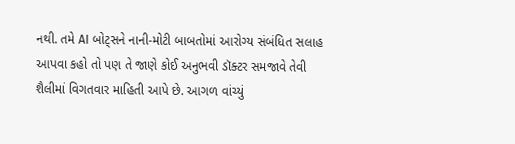નથી. તમે AI બોટ્સને નાની-મોટી બાબતોમાં આરોગ્ય સંબંધિત સલાહ આપવા કહો તો પણ તે જાણે કોઈ અનુભવી ડૉક્ટર સમજાવે તેવી શૈલીમાં વિગતવાર માહિતી આપે છે. આગળ વાંચ્યું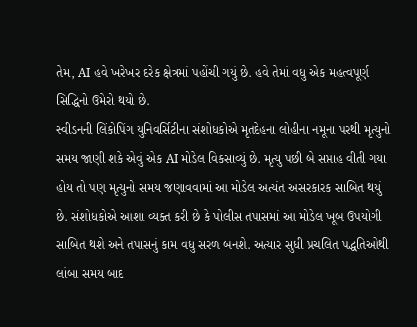તેમ, AI હવે ખરેખર દરેક ક્ષેત્રમાં પહોંચી ગયું છે. હવે તેમાં વધુ એક મહત્વપૂર્ણ સિદ્ધિનો ઉમેરો થયો છે.
સ્વીડનની લિંકોપિંગ યુનિવર્સિટીના સંશોધકોએ મૃતદેહના લોહીના નમૂના પરથી મૃત્યુનો સમય જાણી શકે એવું એક AI મોડેલ વિકસાવ્યું છે. મૃત્યુ પછી બે સપ્તાહ વીતી ગયા હોય તો પણ મૃત્યુનો સમય જણાવવામાં આ મોડેલ અત્યંત અસરકારક સાબિત થયું છે. સંશોધકોએ આશા વ્યક્ત કરી છે કે પોલીસ તપાસમાં આ મોડેલ ખૂબ ઉપયોગી સાબિત થશે અને તપાસનું કામ વધુ સરળ બનશે. અત્યાર સુધી પ્રચલિત પદ્ધતિઓથી લાંબા સમય બાદ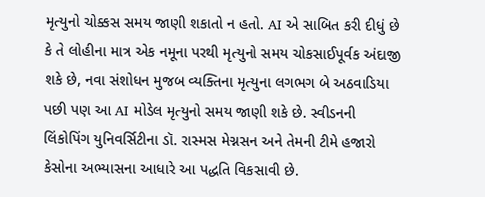મૃત્યુનો ચોક્કસ સમય જાણી શકાતો ન હતો. AI એ સાબિત કરી દીધું છે કે તે લોહીના માત્ર એક નમૂના પરથી મૃત્યુનો સમય ચોકસાઈપૂર્વક અંદાજી શકે છે, નવા સંશોધન મુજબ વ્યક્તિના મૃત્યુના લગભગ બે અઠવાડિયા પછી પણ આ AI મોડેલ મૃત્યુનો સમય જાણી શકે છે. સ્વીડનની લિંકોપિંગ યુનિવર્સિટીના ડૉ. રાસ્મસ મેગ્નસન અને તેમની ટીમે હજારો કેસોના અભ્યાસના આધારે આ પદ્ધતિ વિકસાવી છે.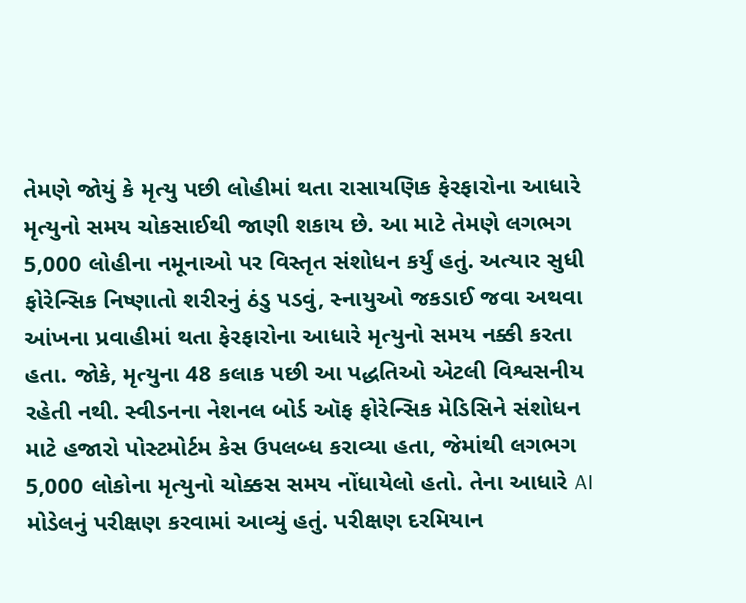તેમણે જોયું કે મૃત્યુ પછી લોહીમાં થતા રાસાયણિક ફેરફારોના આધારે મૃત્યુનો સમય ચોકસાઈથી જાણી શકાય છે. આ માટે તેમણે લગભગ 5,000 લોહીના નમૂનાઓ પર વિસ્તૃત સંશોધન કર્યું હતું. અત્યાર સુધી ફોરેન્સિક નિષ્ણાતો શરીરનું ઠંડુ પડવું, સ્નાયુઓ જકડાઈ જવા અથવા આંખના પ્રવાહીમાં થતા ફેરફારોના આધારે મૃત્યુનો સમય નક્કી કરતા હતા. જોકે, મૃત્યુના 48 કલાક પછી આ પદ્ધતિઓ એટલી વિશ્વસનીય રહેતી નથી. સ્વીડનના નેશનલ બોર્ડ ઑફ ફોરેન્સિક મેડિસિને સંશોધન માટે હજારો પોસ્ટમોર્ટમ કેસ ઉપલબ્ધ કરાવ્યા હતા, જેમાંથી લગભગ 5,000 લોકોના મૃત્યુનો ચોક્કસ સમય નોંધાયેલો હતો. તેના આધારે AI મોડેલનું પરીક્ષણ કરવામાં આવ્યું હતું. પરીક્ષણ દરમિયાન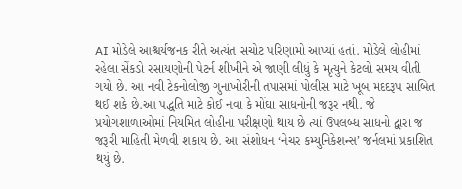AI મોડેલે આશ્ચર્યજનક રીતે અત્યંત સચોટ પરિણામો આપ્યાં હતાં. મોડેલે લોહીમાં રહેલા સેંકડો રસાયણોની પેટર્ન શીખીને એ જાણી લીધું કે મૃત્યુને કેટલો સમય વીતી ગયો છે. આ નવી ટેકનોલોજી ગુનાખોરીની તપાસમાં પોલીસ માટે ખૂબ મદદરૂપ સાબિત થઈ શકે છે.આ પદ્ધતિ માટે કોઈ નવા કે મોંઘા સાધનોની જરૂર નથી. જે પ્રયોગશાળાઓમાં નિયમિત લોહીના પરીક્ષણો થાય છે ત્યાં ઉપલબ્ધ સાધનો દ્વારા જ જરૂરી માહિતી મેળવી શકાય છે. આ સંશોધન ‘નેચર કમ્યુનિકેશન્સ’ જર્નલમાં પ્રકાશિત થયું છે.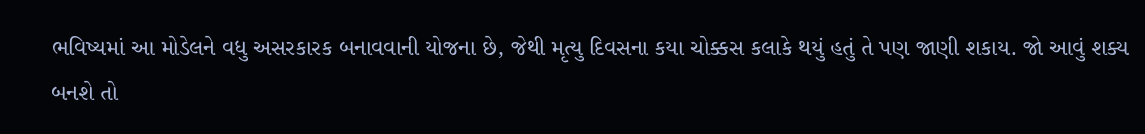ભવિષ્યમાં આ મોડેલને વધુ અસરકારક બનાવવાની યોજના છે, જેથી મૃત્યુ દિવસના કયા ચોક્કસ કલાકે થયું હતું તે પણ જાણી શકાય. જો આવું શક્ય બનશે તો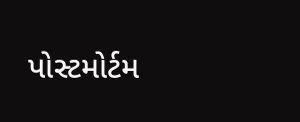પોસ્ટમોર્ટમ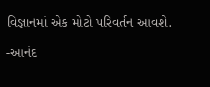વિજ્ઞાનમાં એક મોટો પરિવર્તન આવશે.

-આનંદ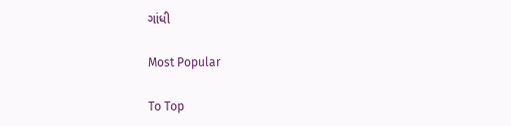ગાંધી

Most Popular

To Top